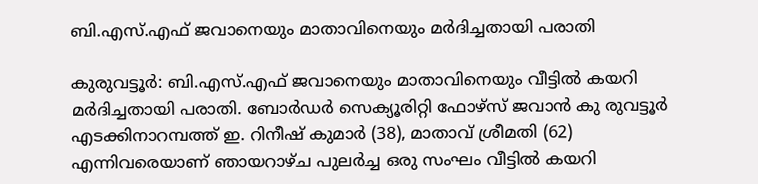ബി.എസ്.എഫ് ജവാനെയും മാതാവിനെയും മർദിച്ചതായി പരാതി

കുരുവട്ടൂർ: ബി.എസ്.എഫ് ജവാനെയും മാതാവിനെയും വീട്ടിൽ കയറി മർദിച്ചതായി പരാതി. ബോർഡർ സെക്യൂരിറ്റി ഫോഴ്സ് ജവാൻ കു രുവട്ടൂർ എടക്കിനാറമ്പത്ത് ഇ. റിനീഷ് കുമാർ (38), മാതാവ് ശ്രീമതി (62) എന്നിവരെയാണ് ഞായറാഴ്ച പുലർച്ച ഒരു സംഘം വീട്ടിൽ കയറി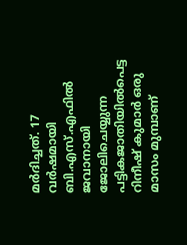മർദിച്ചത്. 17 വർഷമായി ബി.എസ്.എഫിൽ ജവാനായി ജോലിചെയ്യുന്ന പട്ടികജാതിയിൽപെട്ട റിനീഷ് കുമാർ ഒരു മാസം മുമ്പാണ്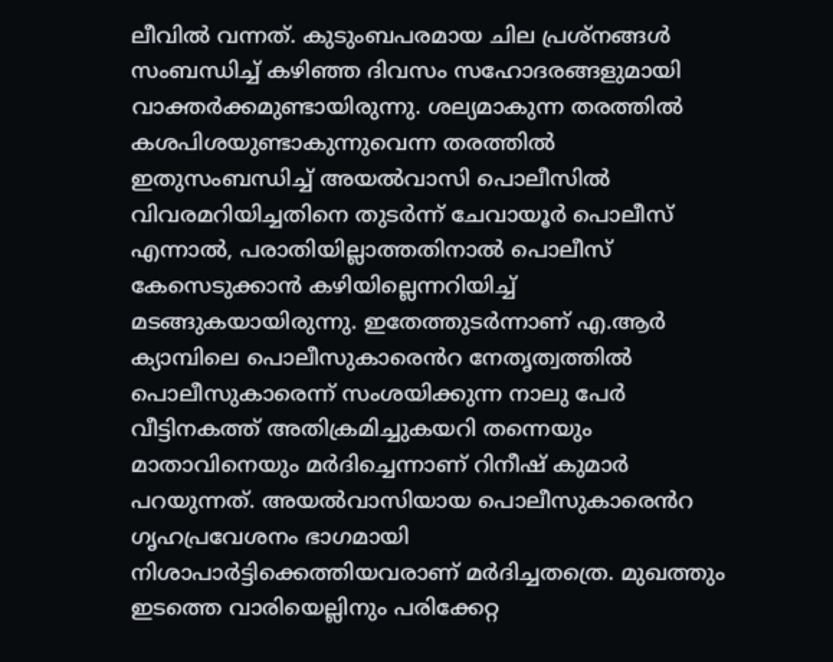ലീവിൽ വന്നത്. കുടുംബപരമായ ചില പ്രശ്നങ്ങൾ സംബന്ധിച്ച് കഴിഞ്ഞ ദിവസം സഹോദരങ്ങളുമായി വാക്തർക്കമുണ്ടായിരുന്നു. ശല്യമാകുന്ന തരത്തിൽ കശപിശയുണ്ടാകുന്നുവെന്ന തരത്തിൽ ഇതുസംബന്ധിച്ച് അയൽവാസി പൊലീസിൽ വിവരമറിയിച്ചതിനെ തുടർന്ന് ചേവായൂർ പൊലീസ് എന്നാൽ, പരാതിയില്ലാത്തതിനാൽ പൊലീസ് കേസെടുക്കാൻ കഴിയില്ലെന്നറിയിച്ച് മടങ്ങുകയായിരുന്നു. ഇതേത്തുടർന്നാണ് എ.ആർ ക്യാമ്പിലെ പൊലീസുകാരെൻറ നേതൃത്വത്തിൽ പൊലീസുകാരെന്ന് സംശയിക്കുന്ന നാലു പേർ വീട്ടിനകത്ത് അതിക്രമിച്ചുകയറി തന്നെയും മാതാവിനെയും മർദിച്ചെന്നാണ് റിനീഷ് കുമാർ പറയുന്നത്. അയൽവാസിയായ പൊലീസുകാരെൻറ ഗൃഹപ്രവേശനം ഭാഗമായി നിശാപാർട്ടിക്കെത്തിയവരാണ് മർദിച്ചതത്രെ. മുഖത്തും ഇടത്തെ വാരിയെല്ലിനും പരിക്കേറ്റ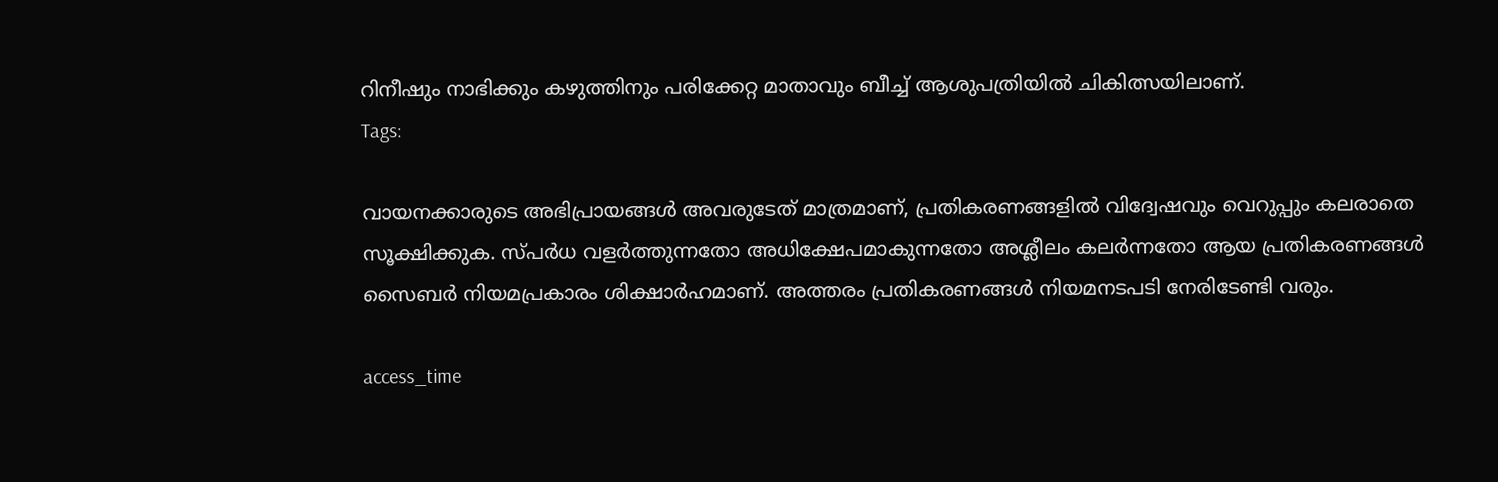റിനീഷും നാഭിക്കും കഴുത്തിനും പരിക്കേറ്റ മാതാവും ബീച്ച് ആശുപത്രിയിൽ ചികിത്സയിലാണ്.
Tags:

വായനക്കാരുടെ അഭിപ്രായങ്ങള്‍ അവരുടേത് മാത്രമാണ്, പ്രതികരണങ്ങളിൽ വിദ്വേഷവും വെറുപ്പും കലരാതെ സൂക്ഷിക്കുക. സ്പർധ വളർത്തുന്നതോ അധിക്ഷേപമാകുന്നതോ അശ്ലീലം കലർന്നതോ ആയ പ്രതികരണങ്ങൾ സൈബർ നിയമപ്രകാരം ശിക്ഷാർഹമാണ്. അത്തരം പ്രതികരണങ്ങൾ നിയമനടപടി നേരിടേണ്ടി വരും.

access_time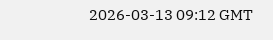2026-03-13 09:12 GMT